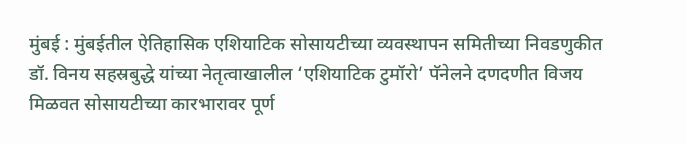मुंबई : मुंबईतील ऐतिहासिक एशियाटिक सोसायटीच्या व्यवस्थापन समितीच्या निवडणुकीत डॉ. विनय सहस्रबुद्धे यांच्या नेतृत्वाखालील ‘एशियाटिक टुमॉरो’ पॅनेलने दणदणीत विजय मिळवत सोसायटीच्या कारभारावर पूर्ण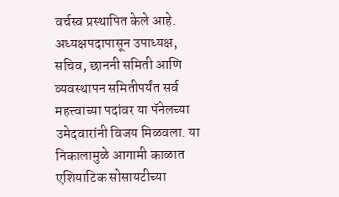वर्चस्व प्रस्थापित केले आहे. अध्यक्षपदापासून उपाध्यक्ष, सचिव, छाननी समिती आणि व्यवस्थापन समितीपर्यंत सर्व महत्त्वाच्या पदांवर या पॅनेलच्या उमेदवारांनी विजय मिळवला. या निकालामुळे आगामी काळात एशियाटिक सोसायटीच्या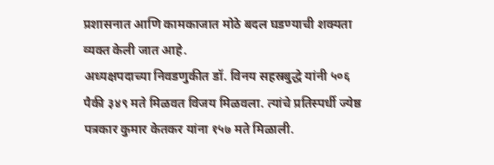प्रशासनात आणि कामकाजात मोठे बदल घडण्याची शक्यता व्यक्त केली जात आहे.
अध्यक्षपदाच्या निवडणुकीत डॉ. विनय सहस्रबुद्धे यांनी ५०६ पैकी ३४९ मते मिळवत विजय मिळवला. त्यांचे प्रतिस्पर्धी ज्येष्ठ पत्रकार कुमार केतकर यांना १५७ मते मिळाली.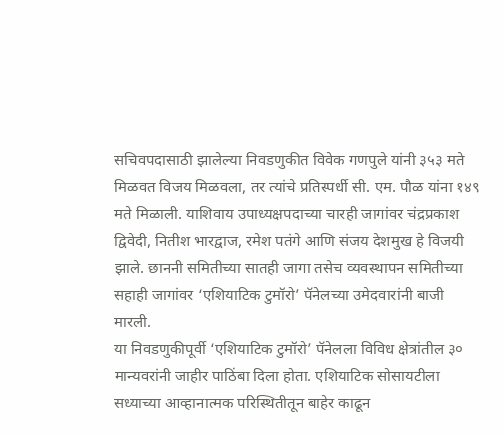सचिवपदासाठी झालेल्या निवडणुकीत विवेक गणपुले यांनी ३५३ मते मिळवत विजय मिळवला, तर त्यांचे प्रतिस्पर्धी सी. एम. पौळ यांना १४९ मते मिळाली. याशिवाय उपाध्यक्षपदाच्या चारही जागांवर चंद्रप्रकाश द्विवेदी, नितीश भारद्वाज, रमेश पतंगे आणि संजय देशमुख हे विजयी झाले. छाननी समितीच्या सातही जागा तसेच व्यवस्थापन समितीच्या सहाही जागांवर ‘एशियाटिक टुमॉरो’ पॅनेलच्या उमेदवारांनी बाजी मारली.
या निवडणुकीपूर्वी ‘एशियाटिक टुमॉरो’ पॅनेलला विविध क्षेत्रांतील ३० मान्यवरांनी जाहीर पाठिंबा दिला होता. एशियाटिक सोसायटीला सध्याच्या आव्हानात्मक परिस्थितीतून बाहेर काढून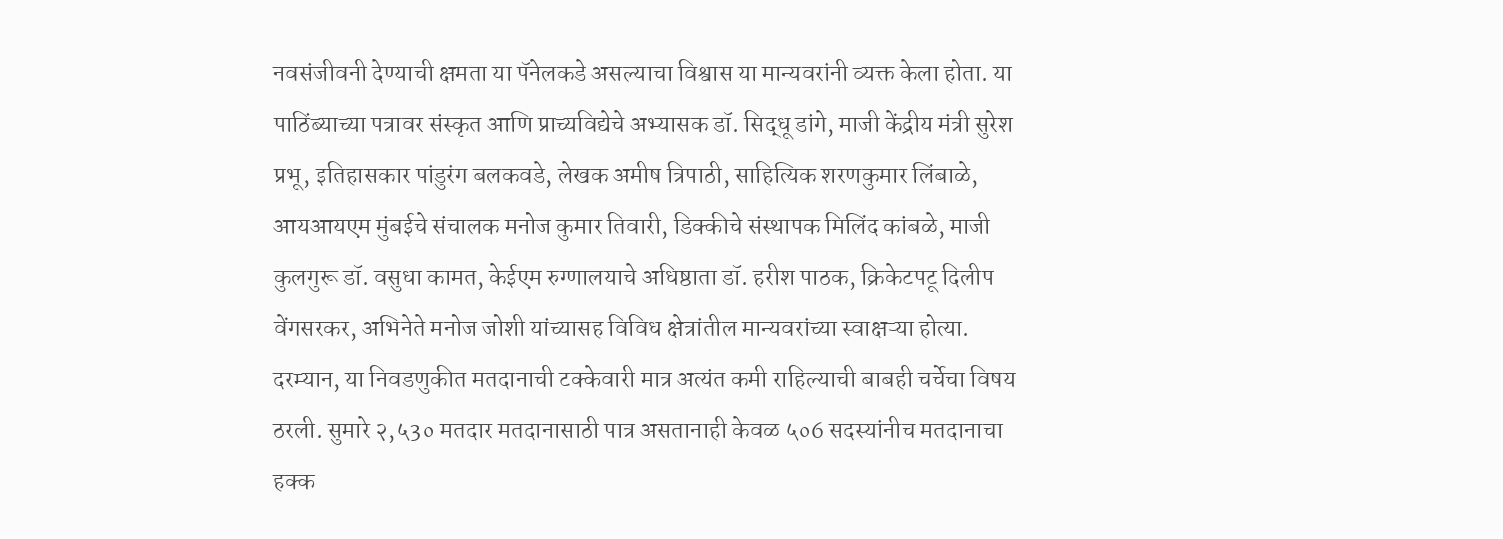नवसंजीवनी देण्याची क्षमता या पॅनेलकडे असल्याचा विश्वास या मान्यवरांनी व्यक्त केला होता. या पाठिंब्याच्या पत्रावर संस्कृत आणि प्राच्यविद्येचे अभ्यासक डॉ. सिद्धू डांगे, माजी केंद्रीय मंत्री सुरेश प्रभू, इतिहासकार पांडुरंग बलकवडे, लेखक अमीष त्रिपाठी, साहित्यिक शरणकुमार लिंबाळे, आयआयएम मुंबईचे संचालक मनोज कुमार तिवारी, डिक्कीचे संस्थापक मिलिंद कांबळे, माजी कुलगुरू डॉ. वसुधा कामत, केईएम रुग्णालयाचे अधिष्ठाता डॉ. हरीश पाठक, क्रिकेटपटू दिलीप वेंगसरकर, अभिनेते मनोज जोशी यांच्यासह विविध क्षेत्रांतील मान्यवरांच्या स्वाक्षऱ्या होत्या.
दरम्यान, या निवडणुकीत मतदानाची टक्केवारी मात्र अत्यंत कमी राहिल्याची बाबही चर्चेचा विषय ठरली. सुमारे २,५3० मतदार मतदानासाठी पात्र असतानाही केवळ ५०6 सदस्यांनीच मतदानाचा हक्क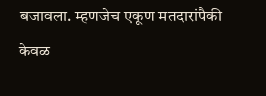बजावला. म्हणजेच एकूण मतदारांपैकी केवळ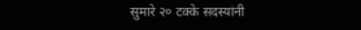सुमारे २० टक्के सदस्यांनी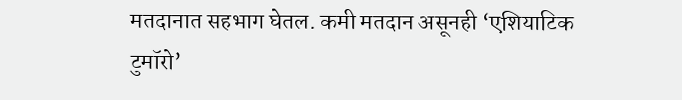मतदानात सहभाग घेतल. कमी मतदान असूनही ‘एशियाटिक टुमॉरो’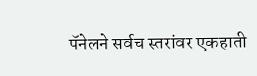पॅनेलने सर्वच स्तरांवर एकहाती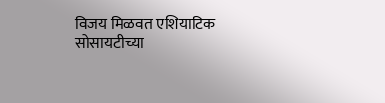विजय मिळवत एशियाटिक सोसायटीच्या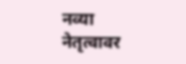नव्या नेतृत्वावर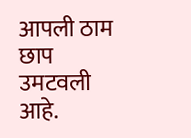आपली ठाम छाप उमटवली आहे.